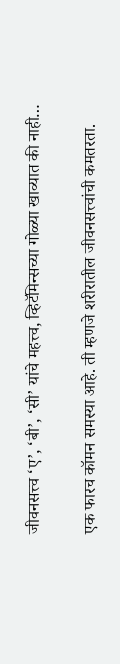जीवनसत्त्व ‘ए’, ‘बी’, ‘सी’ यांचे महत्त्व, व्हिटॅमिन्सच्या गोळ्या खाव्यात की नाही…

एक फारच कॉमन समस्या आहे. ती म्हणजे शरीरातील जीवनसत्त्वांची कमतरता.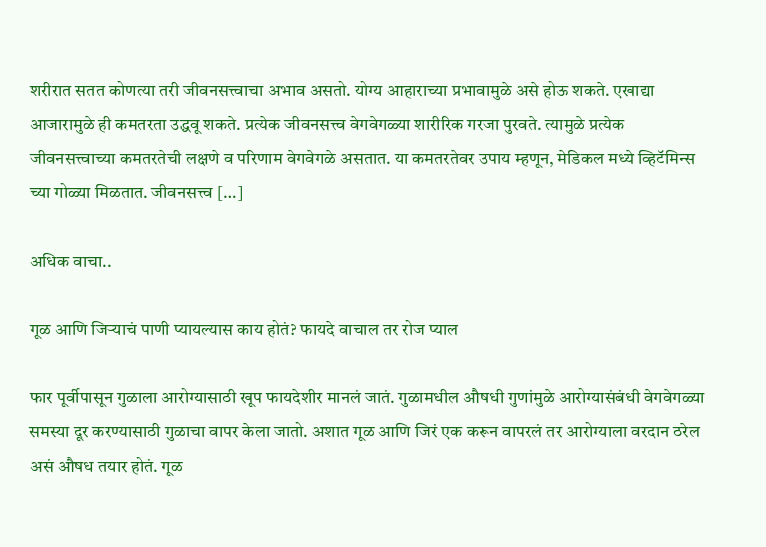शरीरात सतत कोणत्या तरी जीवनसत्त्वाचा अभाव असतो. योग्य आहाराच्या प्रभावामुळे असे होऊ शकते. एखाद्या आजारामुळे ही कमतरता उद्धवू शकते. प्रत्येक जीवनसत्त्व वेगवेगळ्या शारीरिक गरजा पुरवते. त्यामुळे प्रत्येक जीवनसत्त्वाच्या कमतरतेची लक्षणे व परिणाम वेगवेगळे असतात. या कमतरतेवर उपाय म्हणून, मेडिकल मध्ये व्हिटॅमिन्स च्या गोळ्या मिळतात. जीवनसत्त्व […]

अधिक वाचा..

गूळ आणि जिऱ्याचं पाणी प्यायल्यास काय होतं? फायदे वाचाल तर रोज प्याल

फार पूर्वीपासून गुळाला आरोग्यासाठी खूप फायदेशीर मानलं जातं. गुळामधील औषधी गुणांमुळे आरोग्यासंबंधी वेगवेगळ्या समस्या दूर करण्यासाठी गुळाचा वापर केला जातो. अशात गूळ आणि जिरं एक करून वापरलं तर आरोग्याला वरदान ठरेल असं औषध तयार होतं. गूळ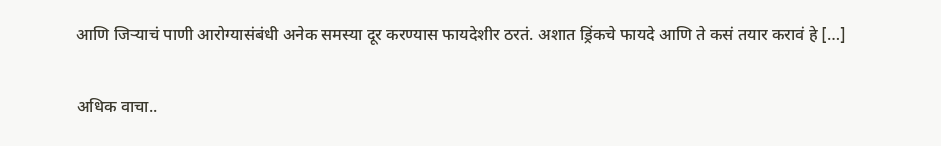आणि जिऱ्याचं पाणी आरोग्यासंबंधी अनेक समस्या दूर करण्यास फायदेशीर ठरतं. अशात ड्रिंकचे फायदे आणि ते कसं तयार करावं हे […]

अधिक वाचा..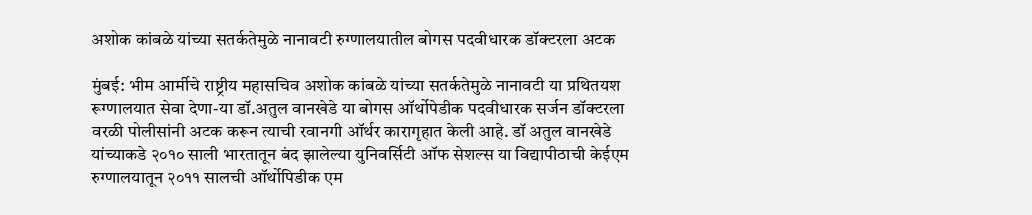अशोक कांबळे यांच्या सतर्कतेमुळे नानावटी रुग्णालयातील बोगस पदवीधारक डॉक्टरला अटक

मुंबई: भीम आर्मीचे राष्ट्रीय महासचिव अशोक कांबळे यांच्या सतर्कतेमुळे नानावटी या प्रथितयश रूग्णालयात सेवा देणा-या डॉ.अतुल वानखेडे या बोगस ऑर्थोपेडीक पदवीधारक सर्जन डॉक्टरला वरळी पोलीसांनी अटक करून त्याची रवानगी ऑर्थर कारागृहात केली आहे. डॉ अतुल वानखेडे यांच्याकडे २०१० साली भारतातून बंद झालेल्या युनिवर्सिटी ऑफ सेशल्स या विद्यापीठाची केईएम रुग्णालयातून २०११ सालची ऑर्थोपिडीक एम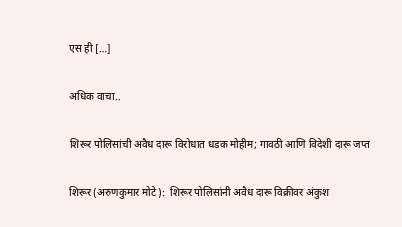एस ही […]

अधिक वाचा..

शिरूर पोलिसांची अवैध दारू विरोधात धडक मोहीम; गावठी आणि विदेशी दारू जप्त

शिरूर (अरुणकुमार मोटे):  शिरूर पोलिसांनी अवैध दारू विक्रीवर अंकुश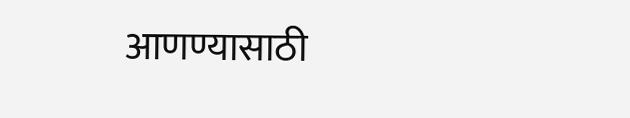आणण्यासाठी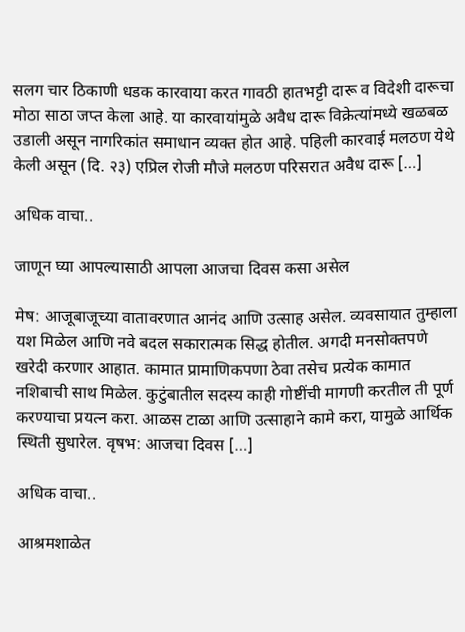सलग चार ठिकाणी धडक कारवाया करत गावठी हातभट्टी दारू व विदेशी दारूचा मोठा साठा जप्त केला आहे. या कारवायांमुळे अवैध दारू विक्रेत्यांमध्ये खळबळ उडाली असून नागरिकांत समाधान व्यक्त होत आहे. पहिली कारवाई मलठण येथे केली असून (दि. २३) एप्रिल रोजी मौजे मलठण परिसरात अवैध दारू […]

अधिक वाचा..

जाणून घ्या आपल्यासाठी आपला आजचा दिवस कसा असेल

मेष: आजूबाजूच्या वातावरणात आनंद आणि उत्साह असेल. व्यवसायात तुम्हाला यश मिळेल आणि नवे बदल सकारात्मक सिद्ध होतील. अगदी मनसोक्तपणे खरेदी करणार आहात. कामात प्रामाणिकपणा ठेवा तसेच प्रत्येक कामात नशिबाची साथ मिळेल. कुटुंबातील सदस्य काही गोष्टींची मागणी करतील ती पूर्ण करण्याचा प्रयत्न करा. आळस टाळा आणि उत्साहाने कामे करा, यामुळे आर्थिक स्थिती सुधारेल. वृषभ: आजचा दिवस […]

अधिक वाचा..

आश्रमशाळेत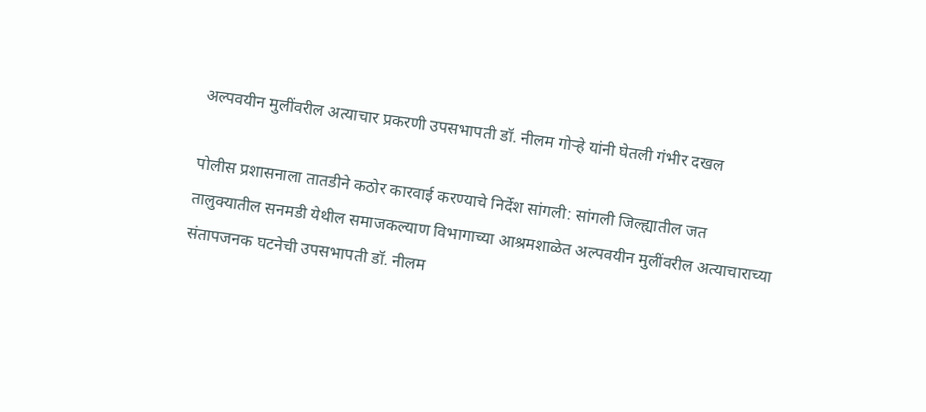अल्पवयीन मुलींवरील अत्याचार प्रकरणी उपसभापती डॉ. नीलम गोऱ्हे यांनी घेतली गंभीर दखल

पोलीस प्रशासनाला तातडीने कठोर कारवाई करण्याचे निर्देश सांगली: सांगली जिल्ह्यातील जत तालुक्यातील सनमडी येथील समाजकल्याण विभागाच्या आश्रमशाळेत अल्पवयीन मुलींवरील अत्याचाराच्या संतापजनक घटनेची उपसभापती डॉ. नीलम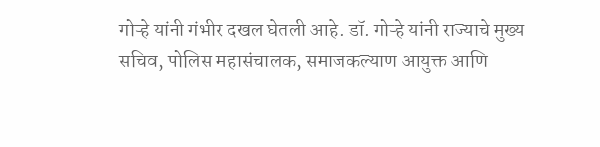गोऱ्हे यांनी गंभीर दखल घेतली आहे. डॉ. गोऱ्हे यांनी राज्याचे मुख्य सचिव, पोलिस महासंचालक, समाजकल्याण आयुक्त आणि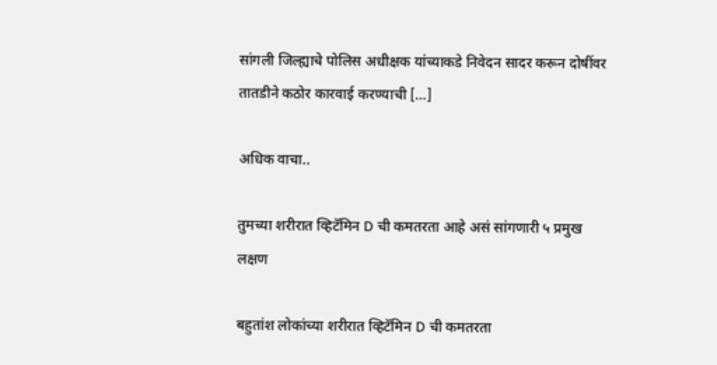सांगली जिल्ह्याचे पोलिस अधीक्षक यांच्याकडे निवेदन सादर करून दोषींवर तातडीने कठोर कारवाई करण्याची […]

अधिक वाचा..

तुमच्या शरीरात व्हिटॅमिन D ची कमतरता आहे असं सांगणारी ५ प्रमुख लक्षण

बहुतांश लोकांच्या शरीरात व्हिटॅमिन D ची कमतरता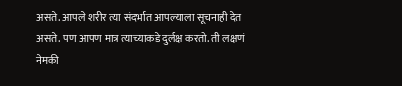असते. आपले शरीर त्या संदर्भात आपल्याला सूचनाही देत असते. पण आपण मात्र त्याच्याकडे दुर्लक्ष करतो. ती लक्षणं नेमकी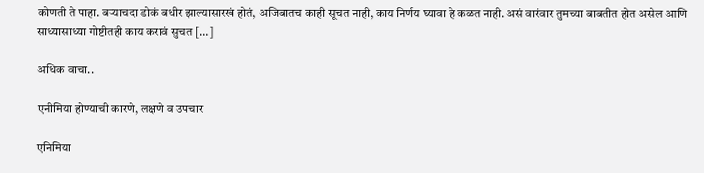कोणती ते पाहा. बऱ्याचदा डोकं बधीर झाल्यासारखं होतं, अजिबातच काही सूचत नाही, काय निर्णय घ्यावा हे कळत नाही. असं वारंवार तुमच्या बाबतीत होत असेल आणि साध्यासाध्या गोष्टीतही काय करावं सुचत […]

अधिक वाचा..

एनीमिया होण्याची कारणे, लक्षणे व उपचार

एनिमिया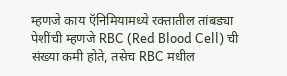म्हणजे काय ऍनिमियामध्ये रक्तातील तांबड्या पेशींची म्हणजे RBC (Red Blood Cell) ची संख्या कमी होते, तसेच RBC मधील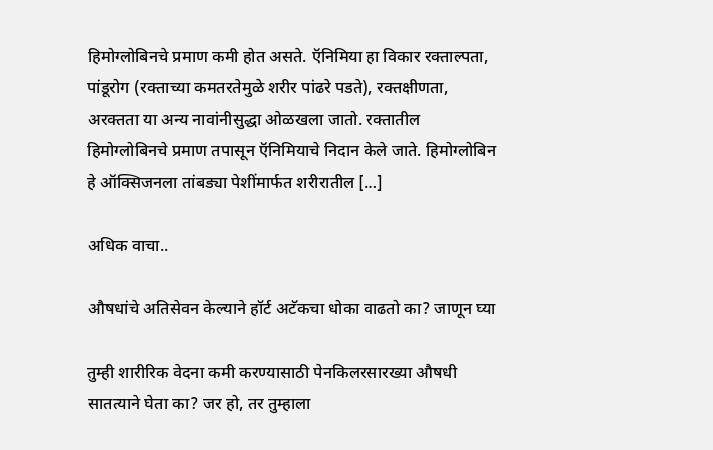हिमोग्लोबिनचे प्रमाण कमी होत असते. ऍनिमिया हा विकार रक्ताल्पता, पांडूरोग (रक्ताच्या कमतरतेमुळे शरीर पांढरे पडते), रक्तक्षीणता, अरक्तता या अन्य नावांनीसुद्धा ओळखला जातो. रक्तातील हिमोग्लोबिनचे प्रमाण तपासून ऍनिमियाचे निदान केले जाते. हिमोग्लोबिन हे ऑक्सिजनला तांबड्या पेशींमार्फत शरीरातील […]

अधिक वाचा..

औषधांचे अतिसेवन केल्याने हॉर्ट अटॅकचा धोका वाढतो का? जाणून घ्या

तुम्ही शारीरिक वेदना कमी करण्यासाठी पेनकिलरसारख्या औषधी सातत्याने घेता का? जर हो, तर तुम्हाला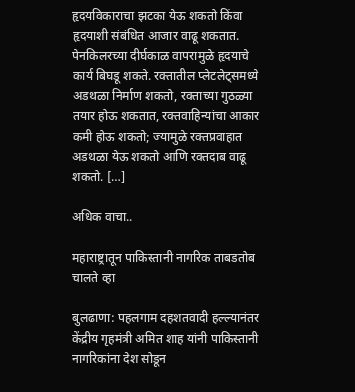हृदयविकाराचा झटका येऊ शकतो किंवा हृदयाशी संबंधित आजार वाढू शकतात. पेनकिलरच्या दीर्घकाळ वापरामुळे हृदयाचे कार्य बिघडू शकते. रक्तातील प्लेटलेट्समध्ये अडथळा निर्माण शकतो, रक्ताच्या गुठळ्या तयार होऊ शकतात, रक्तवाहिन्यांचा आकार कमी होऊ शकतो; ज्यामुळे रक्तप्रवाहात अडथळा येऊ शकतो आणि रक्तदाब वाढू शकतो. […]

अधिक वाचा..

महाराष्ट्रातून पाकिस्तानी नागरिक ताबडतोब चालते व्हा

बुलढाणा: पहलगाम दहशतवादी हल्ल्यानंतर केंद्रीय गृहमंत्री अमित शाह यांनी पाकिस्तानी नागरिकांना देश सोडून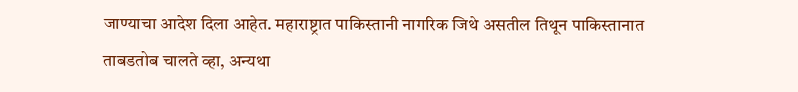जाण्याचा आदेश दिला आहेत. महाराष्ट्रात पाकिस्तानी नागरिक जिथे असतील तिथून पाकिस्तानात ताबडतोब चालते व्हा, अन्यथा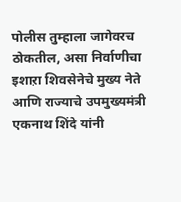पोलीस तुम्हाला जागेवरच ठोकतील, असा निर्वाणीचा इशाऱा शिवसेनेचे मुख्य नेते आणि राज्याचे उपमुख्यमंत्री एकनाथ शिंदे यांनी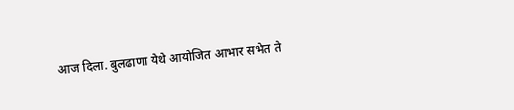आज दिला. बुलढाणा येथे आयोजित आभार सभेत ते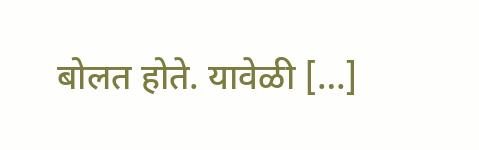बोलत होते. यावेळी […]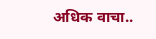अधिक वाचा..